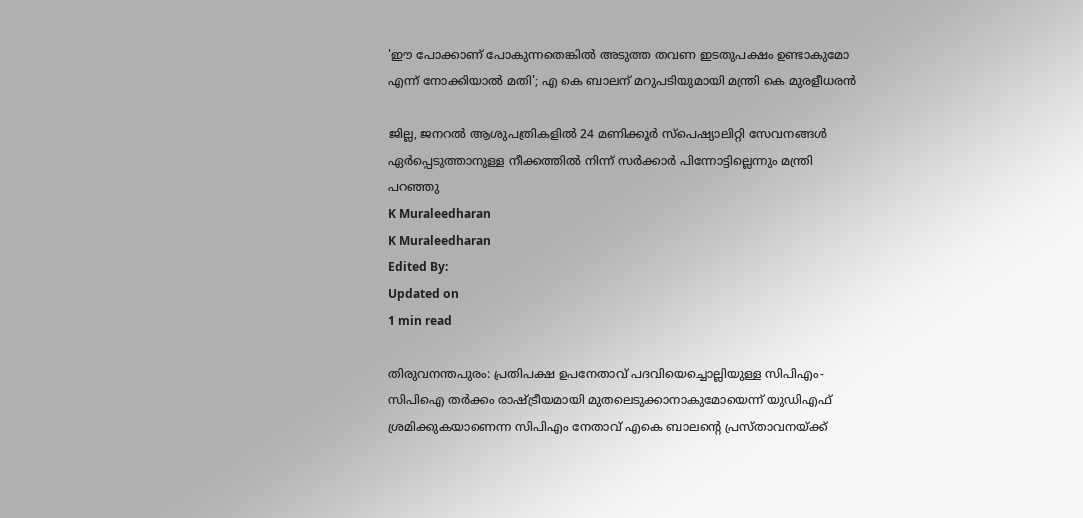'ഈ പോക്കാണ് പോകുന്നതെങ്കില്‍ അടുത്ത തവണ ഇടതുപക്ഷം ഉണ്ടാകുമോ എന്ന് നോക്കിയാല്‍ മതി'; എ കെ ബാലന് മറുപടിയുമായി മന്ത്രി കെ മുരളീധരന്‍

ജില്ല, ജനറല്‍ ആശുപത്രികളില്‍ 24 മണിക്കൂര്‍ സ്‌പെഷ്യാലിറ്റി സേവനങ്ങള്‍ ഏര്‍പ്പെടുത്താനുള്ള നീക്കത്തില്‍ നിന്ന് സര്‍ക്കാര്‍ പിന്നോട്ടില്ലെന്നും മന്ത്രി പറഞ്ഞു
K Muraleedharan
K Muraleedharan
Edited By:
Updated on
1 min read

തിരുവനന്തപുരം: പ്രതിപക്ഷ ഉപനേതാവ് പദവിയെച്ചൊല്ലിയുള്ള സിപിഎം-സിപിഐ തര്‍ക്കം രാഷ്ട്രീയമായി മുതലെടുക്കാനാകുമോയെന്ന് യുഡിഎഫ് ശ്രമിക്കുകയാണെന്ന സിപിഎം നേതാവ് എകെ ബാലന്റെ പ്രസ്താവനയ്ക്ക്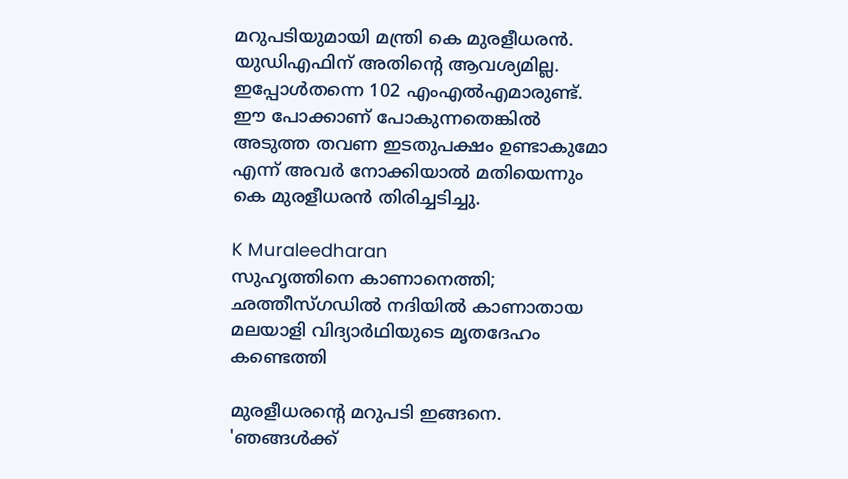മറുപടിയുമായി മന്ത്രി കെ മുരളീധരന്‍. യുഡിഎഫിന് അതിന്റെ ആവശ്യമില്ല. ഇപ്പോള്‍തന്നെ 102 എംഎല്‍എമാരുണ്ട്. ഈ പോക്കാണ് പോകുന്നതെങ്കില്‍ അടുത്ത തവണ ഇടതുപക്ഷം ഉണ്ടാകുമോ എന്ന് അവര്‍ നോക്കിയാല്‍ മതിയെന്നും കെ മുരളീധരന്‍ തിരിച്ചടിച്ചു.

K Muraleedharan
സുഹൃത്തിനെ കാണാനെത്തി; ഛത്തീസ്ഗഡില്‍ നദിയില്‍ കാണാതായ മലയാളി വിദ്യാര്‍ഥിയുടെ മൃതദേഹം കണ്ടെത്തി

മുരളീധരന്റെ മറുപടി ഇങ്ങനെ. 'ഞങ്ങള്‍ക്ക്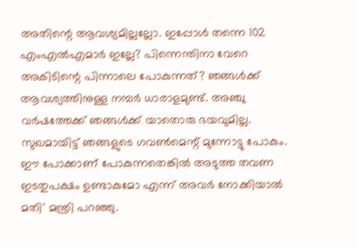അതിന്റെ ആവശ്യമില്ലല്ലോ. ഇപ്പോള്‍ തന്നെ 102 എംഎല്‍എമാര്‍ ഇല്ലേ? പിന്നെന്തിനാ വേറെ അകിടിന്റെ പിന്നാലെ പോകുന്നത്? ഞങ്ങള്‍ക്ക് ആവശ്യത്തിനുള്ള നമ്പര്‍ ധാരാളമുണ്ട്. അഞ്ചു വര്‍ഷത്തേക്ക് ഞങ്ങള്‍ക്ക് യാതൊരു ഭയവുമില്ല. സുഖമായിട്ട് ഞങ്ങളുടെ ഗവണ്‍മെന്റ് മുന്നോട്ടു പോകും. ഈ പോക്കാണ് പോകുന്നതെങ്കില്‍ അടുത്ത തവണ ഇടതുപക്ഷം ഉണ്ടാകുമോ എന്ന് അവര്‍ നോക്കിയാല്‍ മതി' മന്ത്രി പറഞ്ഞു.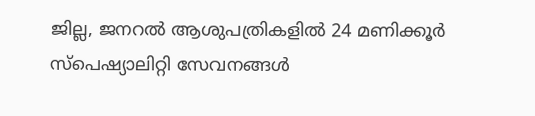ജില്ല, ജനറല്‍ ആശുപത്രികളില്‍ 24 മണിക്കൂര്‍ സ്‌പെഷ്യാലിറ്റി സേവനങ്ങള്‍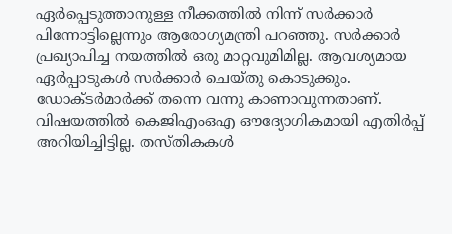ഏര്‍പ്പെടുത്താനുള്ള നീക്കത്തില്‍ നിന്ന് സര്‍ക്കാര്‍ പിന്നോട്ടില്ലെന്നും ആരോഗ്യമന്ത്രി പറഞ്ഞു. സര്‍ക്കാര്‍ പ്രഖ്യാപിച്ച നയത്തില്‍ ഒരു മാറ്റവുമിമില്ല. ആവശ്യമായ ഏര്‍പ്പാടുകള്‍ സര്‍ക്കാര്‍ ചെയ്തു കൊടുക്കും. ഡോക്ടര്‍മാര്‍ക്ക് തന്നെ വന്നു കാണാവുന്നതാണ്. വിഷയത്തില്‍ കെജിഎംഒഎ ഔദ്യോഗികമായി എതിര്‍പ്പ് അറിയിച്ചിട്ടില്ല. തസ്തികകള്‍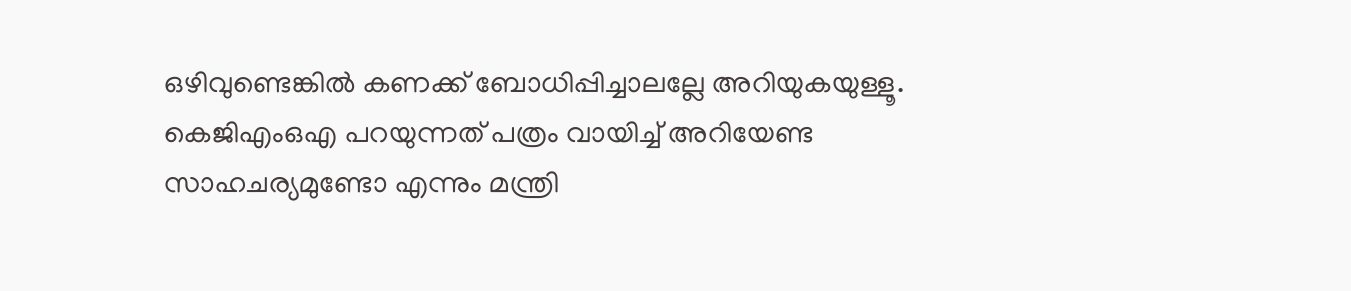ഒഴിവുണ്ടെങ്കില്‍ കണക്ക് ബോധിപ്പിച്ചാലല്ലേ അറിയുകയുള്ളൂ. കെജിഎംഒഎ പറയുന്നത് പത്രം വായിച്ച് അറിയേണ്ട സാഹചര്യമുണ്ടോ എന്നും മന്ത്രി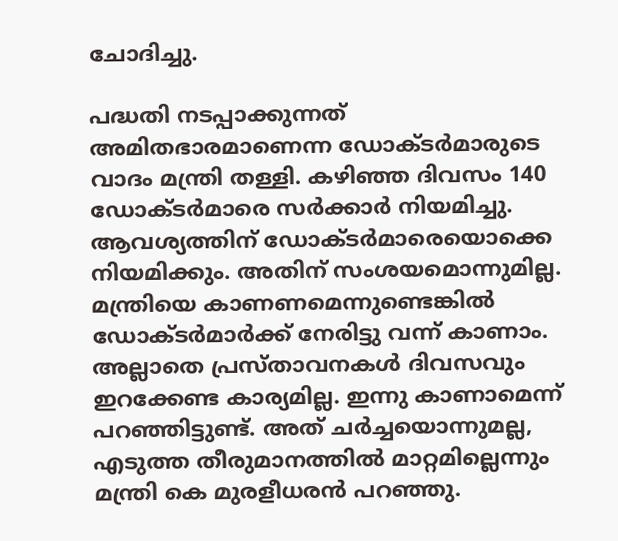ചോദിച്ചു.

പദ്ധതി നടപ്പാക്കുന്നത് അമിതഭാരമാണെന്ന ഡോക്ടര്‍മാരുടെ വാദം മന്ത്രി തള്ളി. കഴിഞ്ഞ ദിവസം 140 ഡോക്ടര്‍മാരെ സര്‍ക്കാര്‍ നിയമിച്ചു. ആവശ്യത്തിന് ഡോക്ടര്‍മാരെയൊക്കെ നിയമിക്കും. അതിന് സംശയമൊന്നുമില്ല. മന്ത്രിയെ കാണണമെന്നുണ്ടെങ്കില്‍ ഡോക്ടര്‍മാര്‍ക്ക് നേരിട്ടു വന്ന് കാണാം. അല്ലാതെ പ്രസ്താവനകള്‍ ദിവസവും ഇറക്കേണ്ട കാര്യമില്ല. ഇന്നു കാണാമെന്ന് പറഞ്ഞിട്ടുണ്ട്. അത് ചര്‍ച്ചയൊന്നുമല്ല, എടുത്ത തീരുമാനത്തില്‍ മാറ്റമില്ലെന്നും മന്ത്രി കെ മുരളീധരന്‍ പറഞ്ഞു.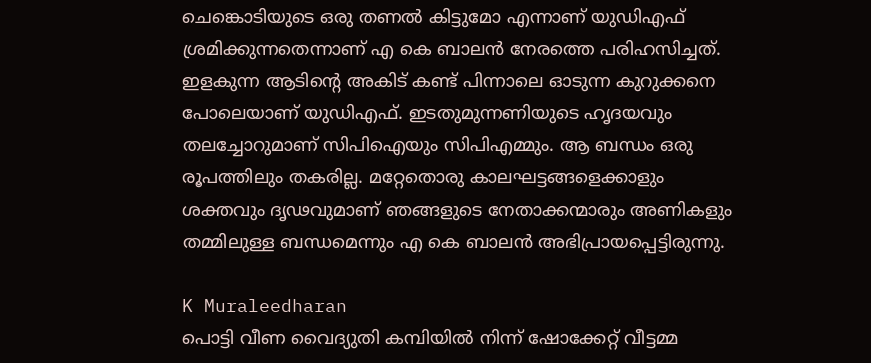ചെങ്കൊടിയുടെ ഒരു തണല്‍ കിട്ടുമോ എന്നാണ് യുഡിഎഫ് ശ്രമിക്കുന്നതെന്നാണ് എ കെ ബാലന്‍ നേരത്തെ പരിഹസിച്ചത്. ഇളകുന്ന ആടിന്റെ അകിട് കണ്ട് പിന്നാലെ ഓടുന്ന കുറുക്കനെ പോലെയാണ് യുഡിഎഫ്. ഇടതുമുന്നണിയുടെ ഹൃദയവും തലച്ചോറുമാണ് സിപിഐയും സിപിഎമ്മും. ആ ബന്ധം ഒരു രൂപത്തിലും തകരില്ല. മറ്റേതൊരു കാലഘട്ടങ്ങളെക്കാളും ശക്തവും ദൃഢവുമാണ് ഞങ്ങളുടെ നേതാക്കന്മാരും അണികളും തമ്മിലുള്ള ബന്ധമെന്നും എ കെ ബാലന്‍ അഭിപ്രായപ്പെട്ടിരുന്നു.

K Muraleedharan
പൊട്ടി വീണ വൈദ്യുതി കമ്പിയില്‍ നിന്ന് ഷോക്കേറ്റ് വീട്ടമ്മ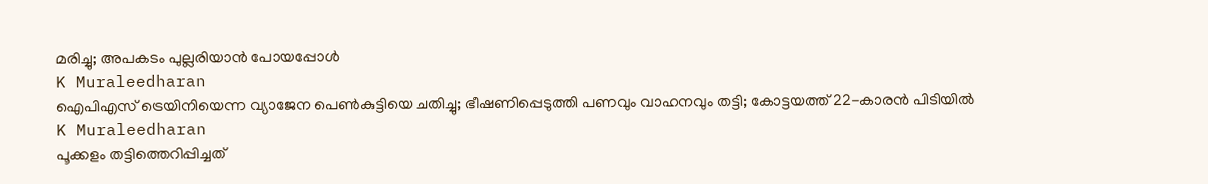മരിച്ചു; അപകടം പുല്ലരിയാന്‍ പോയപ്പോള്‍
K Muraleedharan
ഐപിഎസ് ട്രെയിനിയെന്ന വ്യാജേന പെൺകുട്ടിയെ ചതിച്ചു; ഭീഷണിപ്പെടുത്തി പണവും വാഹനവും തട്ടി; കോട്ടയത്ത് 22-കാരൻ പിടിയിൽ
K Muraleedharan
പൂക്കളം തട്ടിത്തെറിപ്പിച്ചത്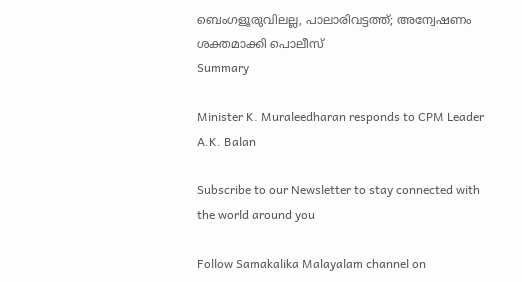ബെംഗളൂരുവിലല്ല, പാലാരിവട്ടത്ത്; അന്വേഷണം ശക്തമാക്കി പൊലീസ്
Summary

Minister K. Muraleedharan responds to CPM Leader A.K. Balan

Subscribe to our Newsletter to stay connected with the world around you

Follow Samakalika Malayalam channel on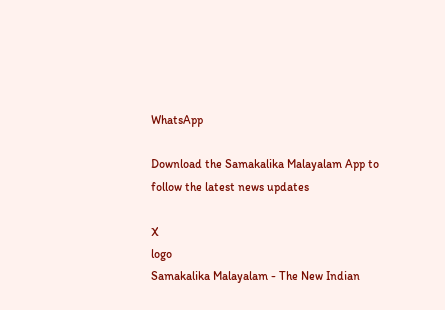WhatsApp

Download the Samakalika Malayalam App to follow the latest news updates

X
logo
Samakalika Malayalam - The New Indian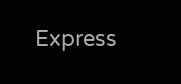Express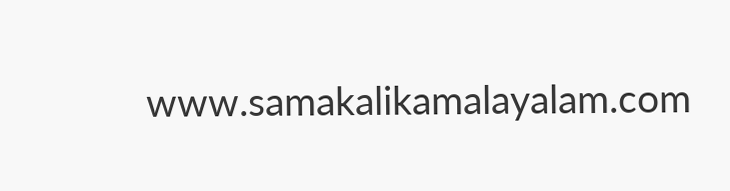www.samakalikamalayalam.com